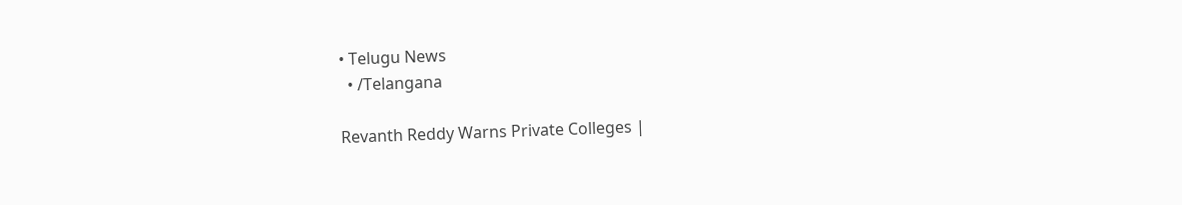• Telugu News
  • /Telangana

Revanth Reddy Warns Private Colleges |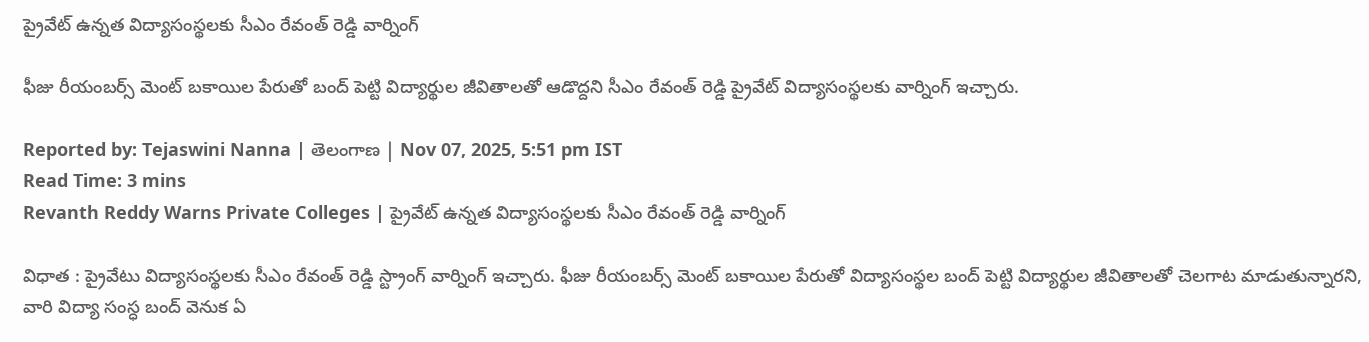ప్రైవేట్ ఉన్నత విద్యాసంస్థలకు సీఎం రేవంత్ రెడ్డి వార్నింగ్

ఫీజు రీయంబర్స్ మెంట్ బకాయిల పేరుతో బంద్ పెట్టి విద్యార్థుల జీవితాలతో ఆడొద్దని సీఎం రేవంత్ రెడ్డి ప్రైవేట్ విద్యాసంస్థలకు వార్నింగ్ ఇచ్చారు.

Reported by: Tejaswini Nanna | తెలంగాణ‌ | Nov 07, 2025, 5:51 pm IST
Read Time: 3 mins
Revanth Reddy Warns Private Colleges | ప్రైవేట్ ఉన్నత విద్యాసంస్థలకు సీఎం రేవంత్ రెడ్డి వార్నింగ్

విధాత : ప్రైవేటు విద్యాసంస్థలకు సీఎం రేవంత్ రెడ్డి స్ట్రాంగ్ వార్నింగ్ ఇచ్చారు. ఫీజు రీయంబర్స్ మెంట్ బకాయిల పేరుతో విద్యాసంస్థల బంద్ పెట్టి విద్యార్థుల జీవితాలతో చెలగాట మాడుతున్నారని, వారి విద్యా సంస్ధ బంద్ వెనుక ఏ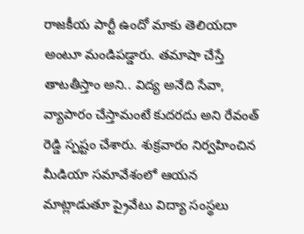రాజకీయ పార్టీ ఉందో మాకు తెలియదా అంటూ మండిపడ్డారు. తమాషా చేస్తే తాటతీస్తాం అని.. విద్య అనేది సేవా, వ్యాపారం చేస్తామంటే కుదరదు అని రేవంత్ రెడ్డి స్పష్టం చేశారు. శుక్రవారం నిర్వహించిన మీడియా సమావేశంలో ఆయన మాట్లాడుతూ ప్రైవేటు విద్యా సంస్థలు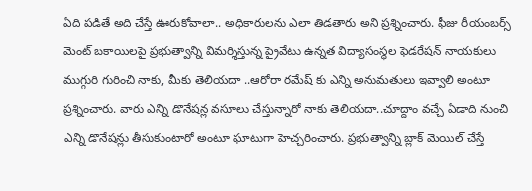ఏది పడితే అది చేస్తే ఊరుకోవాలా.. అధికారులను ఎలా తిడతారు అని ప్రశ్నించారు. ఫీజు రీయంబర్స్ మెంట్ బకాయిలపై ప్రభుత్వాన్ని విమర్శిస్తున్న ప్రైవేటు ఉన్నత విద్యాసంస్థల ఫెడరేషన్ నాయకులు ముగ్గురి గురించి నాకు, మీకు తెలియదా ..ఆరోరా రమేష్ కు ఎన్ని అనుమతులు ఇవ్వాలి అంటూ ప్రశ్నించారు. వారు ఎన్ని డొనేషన్ల వసూలు చేస్తున్నారో నాకు తెలియదా..చూద్దాం వచ్చే ఏడాది నుంచి ఎన్ని డొనేషన్లు తీసుకుంటారో అంటూ ఘాటుగా హెచ్చరించారు. ప్రభుత్వాన్ని బ్లాక్ మెయిల్ చేస్తే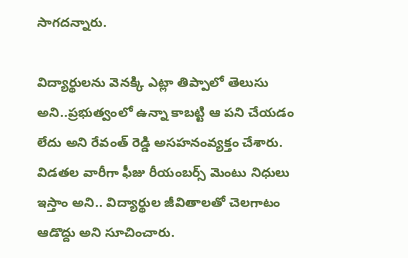సాగదన్నారు.

విద్యార్థులను వెనక్కి ఎట్లా తిప్పాలో తెలుసు అని..ప్రభుత్వంలో ఉన్నా కాబట్టి ఆ పని చేయడం లేదు అని రేవంత్ రెడ్డి అసహనంవ్యక్తం చేశారు. విడతల వారీగా ఫీజు రీయంబర్స్ మెంటు నిధులు ఇస్తాం అని.. విద్యార్థుల జీవితాలతో చెలగాటం ఆడొద్దు అని సూచించారు.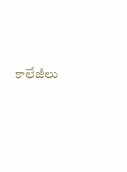కాలేజీలు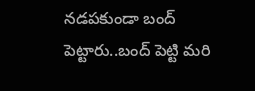నడపకుండా బంద్ పెట్టారు..బంద్ పెట్టి మరి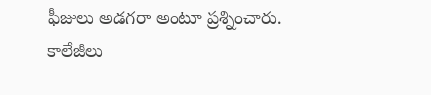ఫీజులు అడగరా అంటూ ప్రశ్నించారు. కాలేజీలు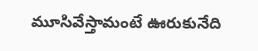మూసివేస్తామంటే ఊరుకునేది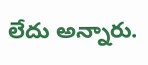లేదు అన్నారు.